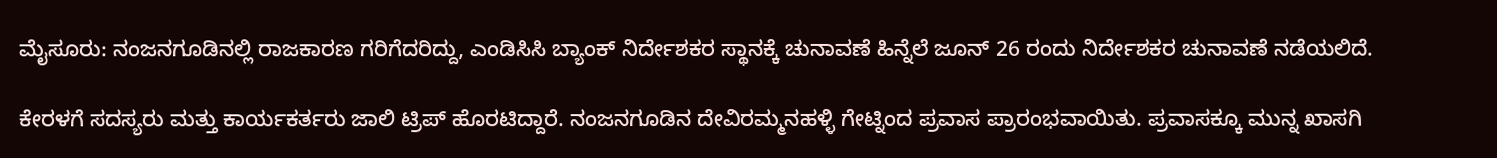ಮೈಸೂರು: ನಂಜನಗೂಡಿನಲ್ಲಿ ರಾಜಕಾರಣ ಗರಿಗೆದರಿದ್ದು, ಎಂಡಿಸಿಸಿ ಬ್ಯಾಂಕ್ ನಿರ್ದೇಶಕರ ಸ್ಥಾನಕ್ಕೆ ಚುನಾವಣೆ ಹಿನ್ನೆಲೆ ಜೂನ್ 26 ರಂದು ನಿರ್ದೇಶಕರ ಚುನಾವಣೆ ನಡೆಯಲಿದೆ.

ಕೇರಳಗೆ ಸದಸ್ಯರು ಮತ್ತು ಕಾರ್ಯಕರ್ತರು ಜಾಲಿ ಟ್ರಿಪ್ ಹೊರಟಿದ್ದಾರೆ. ನಂಜನಗೂಡಿನ ದೇವಿರಮ್ಮನಹಳ್ಳಿ ಗೇಟ್ನಿಂದ ಪ್ರವಾಸ ಪ್ರಾರಂಭವಾಯಿತು. ಪ್ರವಾಸಕ್ಕೂ ಮುನ್ನ ಖಾಸಗಿ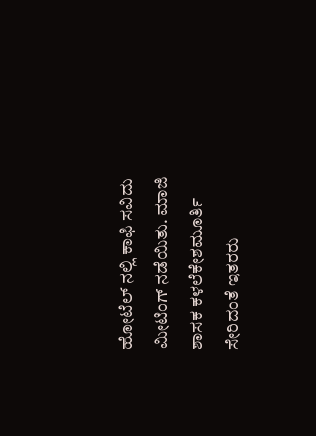ಹೋಟೆಲ್ ನಲ್ಲಿ ಕಾಫಿ ಸವಿದು ಮೀಟಿಂಗ್ ನಡೆಯಿತು. ಮಾಜಿ ಶಾಸಕ ಕಳಲೆಕೇಶಮೂರ್ತಿ ಸೇರಿದಂತೆ ಇತರರು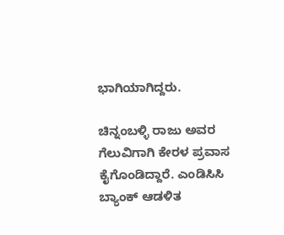ಭಾಗಿಯಾಗಿದ್ದರು.

ಚಿನ್ನಂಬಳ್ಳಿ ರಾಜು ಅವರ ಗೆಲುವಿಗಾಗಿ ಕೇರಳ ಪ್ರವಾಸ ಕೈಗೊಂಡಿದ್ದಾರೆ. ಎಂಡಿಸಿಸಿ ಬ್ಯಾಂಕ್ ಆಡಳಿತ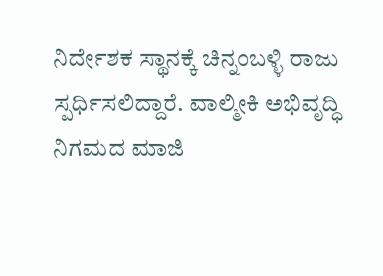ನಿರ್ದೇಶಕ ಸ್ಥಾನಕ್ಕೆ ಚಿನ್ನಂಬಳ್ಳಿ ರಾಜು ಸ್ಪರ್ಧಿಸಲಿದ್ದಾರೆ. ವಾಲ್ಮೀಕಿ ಅಭಿವೃದ್ಧಿ ನಿಗಮದ ಮಾಜಿ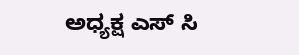ಅಧ್ಯಕ್ಷ ಎಸ್ ಸಿ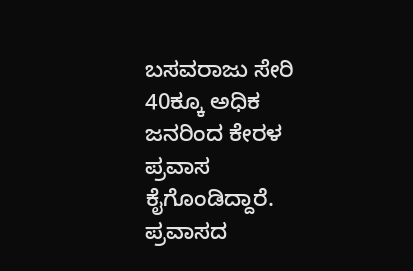ಬಸವರಾಜು ಸೇರಿ 40ಕ್ಕೂ ಅಧಿಕ ಜನರಿಂದ ಕೇರಳ ಪ್ರವಾಸ ಕೈಗೊಂಡಿದ್ದಾರೆ. ಪ್ರವಾಸದ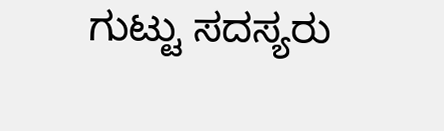ಗುಟ್ಟು ಸದಸ್ಯರು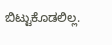ಬಿಟ್ಟುಕೊಡಲಿಲ್ಲ.